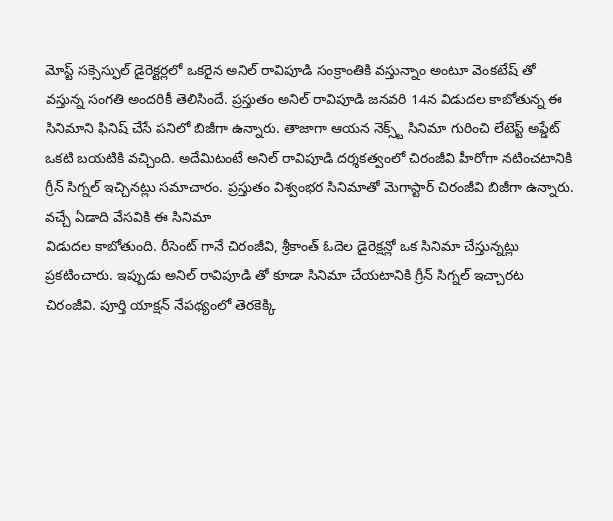మోస్ట్ సక్సెస్ఫుల్ డైరెక్టర్లలో ఒకరైన అనిల్ రావిపూడి సంక్రాంతికి వస్తున్నాం అంటూ వెంకటేష్ తో వస్తున్న సంగతి అందరికీ తెలిసిందే. ప్రస్తుతం అనిల్ రావిపూడి జనవరి 14న విడుదల కాబోతున్న ఈ సినిమాని ఫినిష్ చేసే పనిలో బిజీగా ఉన్నారు. తాజాగా ఆయన నెక్స్ట్ సినిమా గురించి లేటెస్ట్ అప్డేట్ ఒకటి బయటికి వచ్చింది. అదేమిటంటే అనిల్ రావిపూడి దర్శకత్వంలో చిరంజీవి హీరోగా నటించటానికి గ్రీన్ సిగ్నల్ ఇచ్చినట్లు సమాచారం. ప్రస్తుతం విశ్వంభర సినిమాతో మెగాస్టార్ చిరంజీవి బిజీగా ఉన్నారు.
వచ్చే ఏడాది వేసవికి ఈ సినిమా
విడుదల కాబోతుంది. రీసెంట్ గానే చిరంజీవి, శ్రీకాంత్ ఓదెల డైరెక్షన్లో ఒక సినిమా చేస్తున్నట్లు ప్రకటించారు. ఇప్పుడు అనిల్ రావిపూడి తో కూడా సినిమా చేయటానికి గ్రీన్ సిగ్నల్ ఇచ్చారట చిరంజీవి. పూర్తి యాక్షన్ నేపథ్యంలో తెరకెక్కి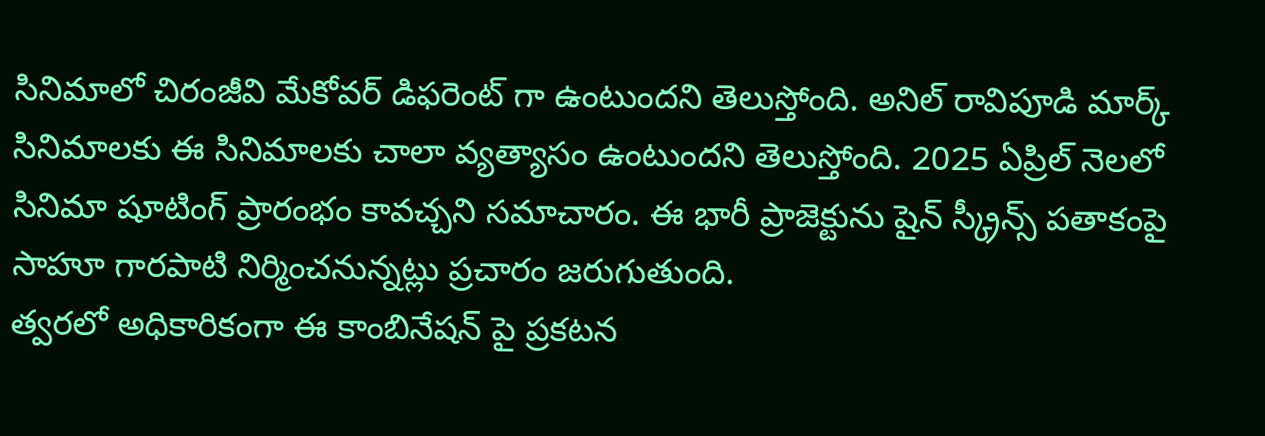సినిమాలో చిరంజీవి మేకోవర్ డిఫరెంట్ గా ఉంటుందని తెలుస్తోంది. అనిల్ రావిపూడి మార్క్ సినిమాలకు ఈ సినిమాలకు చాలా వ్యత్యాసం ఉంటుందని తెలుస్తోంది. 2025 ఏప్రిల్ నెలలో సినిమా షూటింగ్ ప్రారంభం కావచ్చని సమాచారం. ఈ భారీ ప్రాజెక్టును షైన్ స్క్రీన్స్ పతాకంపై సాహూ గారపాటి నిర్మించనున్నట్లు ప్రచారం జరుగుతుంది.
త్వరలో అధికారికంగా ఈ కాంబినేషన్ పై ప్రకటన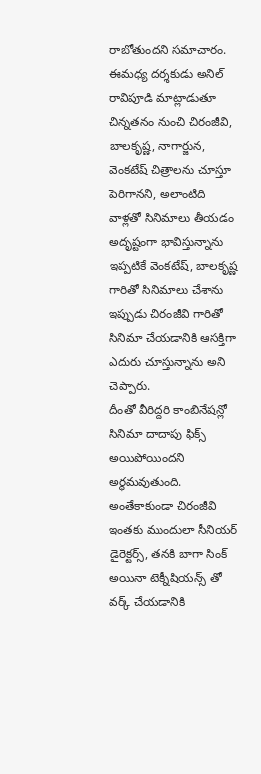రాబోతుందని సమాచారం. ఈమధ్య దర్శకుడు అనిల్ రావిపూడి మాట్లాడుతూ చిన్నతనం నుంచి చిరంజీవి, బాలకృష్ణ, నాగార్జున, వెంకటేష్ చిత్రాలను చూస్తూ పెరిగానని, అలాంటిది వాళ్లతో సినిమాలు తీయడం అదృష్టంగా భావిస్తున్నాను ఇప్పటికే వెంకటేష్, బాలకృష్ణ గారితో సినిమాలు చేశాను ఇప్పుడు చిరంజీవి గారితో సినిమా చేయడానికి ఆసక్తిగా ఎదురు చూస్తున్నాను అని చెప్పారు.
దీంతో వీరిద్దరి కాంబినేషన్లో సినిమా దాదాపు ఫిక్స్ అయిపోయిందని అర్థమవుతుంది. అంతేకాకుండా చిరంజీవి ఇంతకు ముందులా సీనియర్ డైరెక్టర్స్, తనకి బాగా సింక్ అయినా టెక్నీషియన్స్ తో వర్క్ చేయడానికి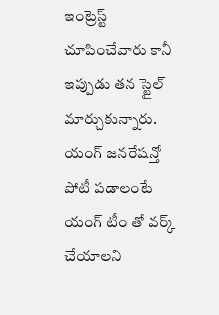ఇంట్రెస్ట్ చూపించేవారు కానీ ఇప్పుడు తన స్టైల్ మార్చుకున్నారు. యంగ్ జనరేషన్తో పోటీ పడాలంటే యంగ్ టీం తో వర్క్ చేయాలని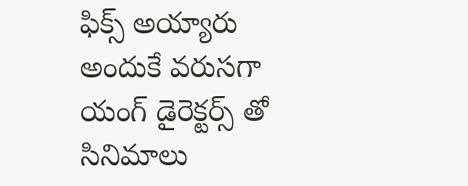ఫిక్స్ అయ్యారు అందుకే వరుసగా యంగ్ డైరెక్టర్స్ తో సినిమాలు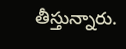తీస్తున్నారు.